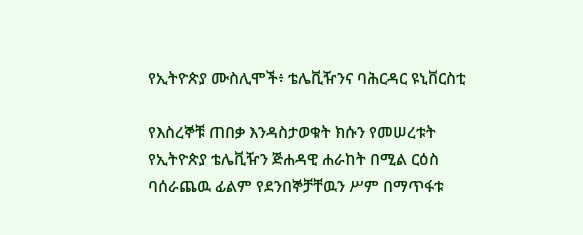የኢትዮጵያ ሙስሊሞች፥ ቴሌቪዥንና ባሕርዳር ዩኒቨርስቲ

የእስረኞቹ ጠበቃ እንዳስታወቁት ክሱን የመሠረቱት የኢትዮጵያ ቴሌቪዥን ጅሐዳዊ ሐራከት በሚል ርዕስ ባሰራጨዉ ፊልም የደንበኞቻቸዉን ሥም በማጥፋቱ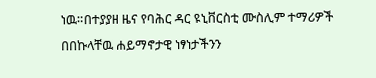ነዉ።በተያያዘ ዜና የባሕር ዳር ዩኒቨርስቲ ሙስሊም ተማሪዎች በበኩላቸዉ ሐይማኖታዊ ነፃነታችንን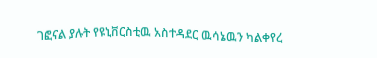ገፎናል ያሉት የዩኒቨርስቲዉ አስተዳደር ዉሳኔዉን ካልቀየረ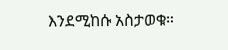እንደሚከሱ አስታወቁ።